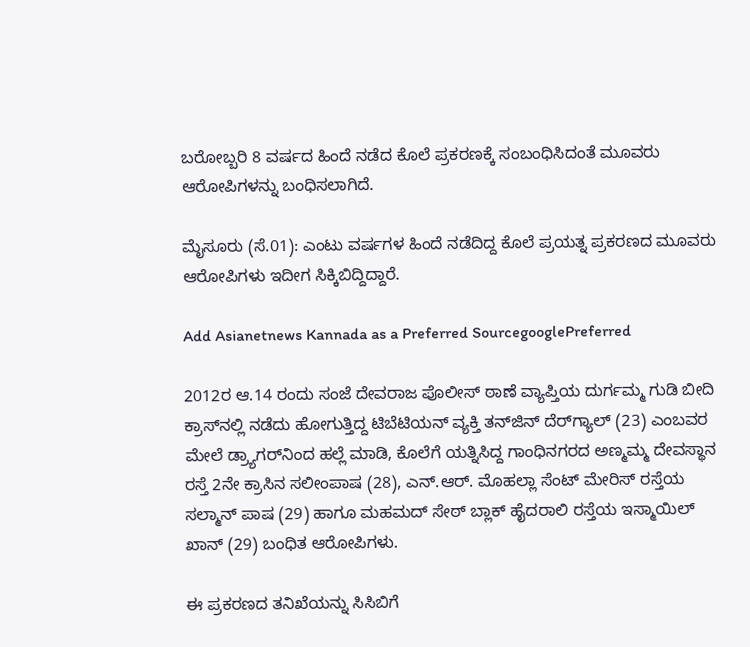ಬರೋಬ್ಬರಿ 8 ವರ್ಷದ ಹಿಂದೆ ನಡೆದ ಕೊಲೆ ಪ್ರಕರಣಕ್ಕೆ ಸಂಬಂಧಿಸಿದಂತೆ ಮೂವರು ಆರೋಪಿಗಳನ್ನು ಬಂಧಿಸಲಾಗಿದೆ.

ಮೈಸೂರು (ಸೆ.01): ಎಂಟು ವರ್ಷಗಳ ಹಿಂದೆ ನಡೆದಿದ್ದ ಕೊಲೆ ಪ್ರಯತ್ನ ಪ್ರಕರಣದ ಮೂವರು ಆರೋಪಿಗಳು ಇದೀಗ ಸಿಕ್ಕಿಬಿದ್ದಿದ್ದಾರೆ.

Add Asianetnews Kannada as a Preferred SourcegooglePreferred

2012ರ ಆ.14 ರಂದು ಸಂಜೆ ದೇವರಾಜ ಪೊಲೀಸ್‌ ಠಾಣೆ ವ್ಯಾಪ್ತಿಯ ದುರ್ಗಮ್ಮ ಗುಡಿ ಬೀದಿ ಕ್ರಾಸ್‌ನಲ್ಲಿ ನಡೆದು ಹೋಗುತ್ತಿದ್ದ ಟಿಬೆಟಿಯನ್‌ ವ್ಯಕ್ತಿ ತನ್‌ಜಿನ್‌ ದೆರ್‌ಗ್ಯಾಲ್‌ (23) ಎಂಬವರ ಮೇಲೆ ಡ್ರ್ಯಾಗರ್‌ನಿಂದ ಹಲ್ಲೆ ಮಾಡಿ, ಕೊಲೆಗೆ ಯತ್ನಿಸಿದ್ದ ಗಾಂಧಿನಗರದ ಅಣ್ಮಮ್ಮ ದೇವಸ್ಥಾನ ರಸ್ತೆ 2ನೇ ಕ್ರಾಸಿನ ಸಲೀಂಪಾಷ (28), ಎನ್‌.ಆರ್‌. ಮೊಹಲ್ಲಾ ಸೆಂಟ್‌ ಮೇರಿಸ್‌ ರಸ್ತೆಯ ಸಲ್ಮಾನ್‌ ಪಾಷ (29) ಹಾಗೂ ಮಹಮದ್‌ ಸೇಠ್‌ ಬ್ಲಾಕ್‌ ಹೈದರಾಲಿ ರಸ್ತೆಯ ಇಸ್ಮಾಯಿಲ್‌ ಖಾನ್‌ (29) ಬಂಧಿತ ಆರೋಪಿಗಳು.

ಈ ಪ್ರಕರಣದ ತನಿಖೆಯನ್ನು ಸಿಸಿಬಿಗೆ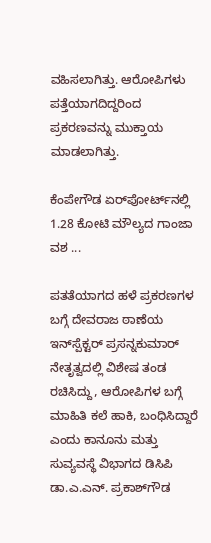ವಹಿಸಲಾಗಿತ್ತು. ಆರೋಪಿಗಳು ಪತ್ತೆಯಾಗದಿದ್ದರಿಂದ ಪ್ರಕರಣವನ್ನು ಮುಕ್ತಾಯ ಮಾಡಲಾಗಿತ್ತು.

ಕೆಂಪೇಗೌಡ ಏರ್‌ಪೋರ್ಟ್‌ನಲ್ಲಿ 1.28 ಕೋಟಿ ಮೌಲ್ಯದ ಗಾಂಜಾ ವಶ ...

ಪತತೆಯಾಗದ ಹಳೆ ಪ್ರಕರಣಗಳ ಬಗ್ಗೆ ದೇವರಾಜ ಠಾಣೆಯ ಇನ್‌ಸ್ಪೆಕ್ಟರ್‌ ಪ್ರಸನ್ನಕುಮಾರ್‌ ನೇತೃತ್ವದಲ್ಲಿ ವಿಶೇಷ ತಂಡ ರಚಿಸಿದ್ದು, ಆರೋಪಿಗಳ ಬಗ್ಗೆ ಮಾಹಿತಿ ಕಲೆ ಹಾಕಿ, ಬಂಧಿಸಿದ್ದಾರೆ ಎಂದು ಕಾನೂನು ಮತ್ತು ಸುವ್ಯವಸ್ಥೆ ವಿಭಾಗದ ಡಿಸಿಪಿ ಡಾ.ಎ.ಎನ್‌. ಪ್ರಕಾಶ್‌ಗೌಡ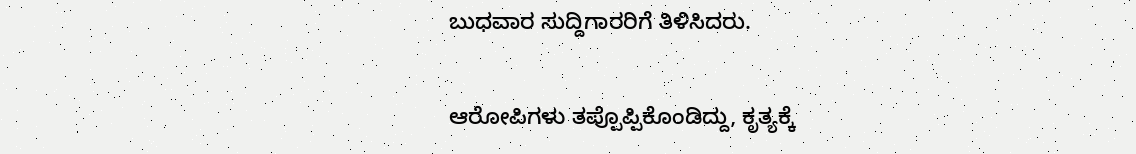ಬುಧವಾರ ಸುದ್ದಿಗಾರರಿಗೆ ತಿಳಿಸಿದರು.

ಆರೋಪಿಗಳು ತಪ್ಪೊಪ್ಪಿಕೊಂಡಿದ್ದು, ಕೃತ್ಯಕ್ಕೆ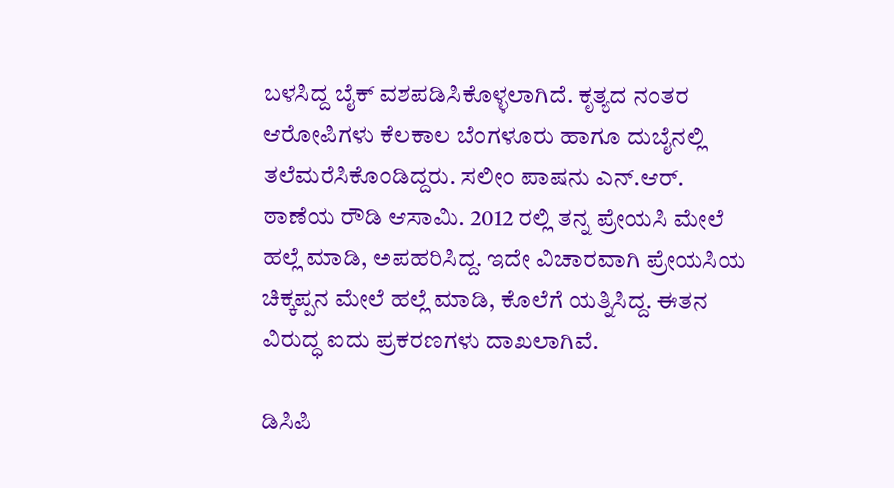ಬಳಸಿದ್ದ ಬೈಕ್‌ ವಶಪಡಿಸಿಕೊಳ್ಳಲಾಗಿದೆ. ಕೃತ್ಯದ ನಂತರ ಆರೋಪಿಗಳು ಕೆಲಕಾಲ ಬೆಂಗಳೂರು ಹಾಗೂ ದುಬೈನಲ್ಲಿ ತಲೆಮರೆಸಿಕೊಂಡಿದ್ದರು. ಸಲೀಂ ಪಾಷನು ಎನ್‌.ಆರ್‌. ಠಾಣೆಯ ರೌಡಿ ಆಸಾಮಿ. 2012 ರಲ್ಲಿ ತನ್ನ ಪ್ರೇಯಸಿ ಮೇಲೆ ಹಲ್ಲೆ ಮಾಡಿ, ಅಪಹರಿಸಿದ್ದ. ಇದೇ ವಿಚಾರವಾಗಿ ಪ್ರೇಯಸಿಯ ಚಿಕ್ಕಪ್ಪನ ಮೇಲೆ ಹಲ್ಲೆ ಮಾಡಿ, ಕೊಲೆಗೆ ಯತ್ನಿಸಿದ್ದ. ಈತನ ವಿರುದ್ಧ ಐದು ಪ್ರಕರಣಗಳು ದಾಖಲಾಗಿವೆ.

ಡಿಸಿಪಿ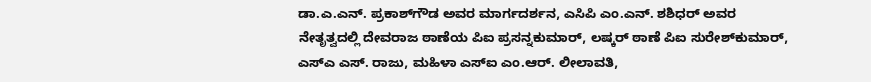ಡಾ.ಎ.ಎನ್‌. ಪ್ರಕಾಶ್‌ಗೌಡ ಅವರ ಮಾರ್ಗದರ್ಶನ, ಎಸಿಪಿ ಎಂ.ಎನ್‌. ಶಶಿಧರ್‌ ಅವರ ನೇತೃತ್ವದಲ್ಲಿ ದೇವರಾಜ ಠಾಣೆಯ ಪಿಐ ಪ್ರಸನ್ನಕುಮಾರ್‌, ಲಷ್ಕರ್‌ ಠಾಣೆ ಪಿಐ ಸುರೇಶ್‌ಕುಮಾರ್‌, ಎಸ್‌ಎ ಎಸ್‌. ರಾಜು, ಮಹಿಳಾ ಎಸ್‌ಐ ಎಂ.ಆರ್‌. ಲೀಲಾವತಿ,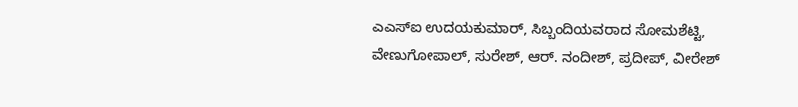ಎಎಸ್‌ಐ ಉದಯಕುಮಾರ್‌, ಸಿಬ್ಬಂದಿಯವರಾದ ಸೋಮಶೆಟ್ಟಿ, ವೇಣುಗೋಪಾಲ್‌, ಸುರೇಶ್‌, ಆರ್‌. ನಂದೀಶ್‌, ಪ್ರದೀಪ್‌, ವೀರೇಶ್‌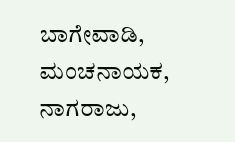ಬಾಗೇವಾಡಿ, ಮಂಚನಾಯಕ, ನಾಗರಾಜು,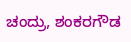ಚಂದ್ರು, ಶಂಕರಗೌಡ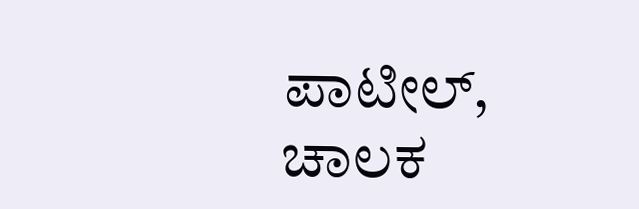ಪಾಟೀಲ್‌, ಚಾಲಕ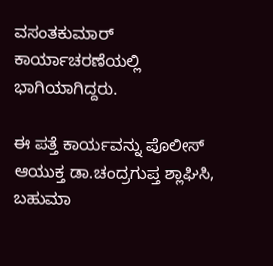ವಸಂತಕುಮಾರ್‌ ಕಾರ್ಯಾಚರಣೆಯಲ್ಲಿ ಭಾಗಿಯಾಗಿದ್ದರು.

ಈ ಪತ್ತೆ ಕಾರ್ಯವನ್ನು ಪೊಲೀಸ್‌ ಆಯುಕ್ತ ಡಾ.ಚಂದ್ರಗುಪ್ತ ಶ್ಲಾಘಿಸಿ, ಬಹುಮಾ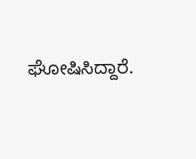ಘೋಷಿಸಿದ್ದಾರೆ.